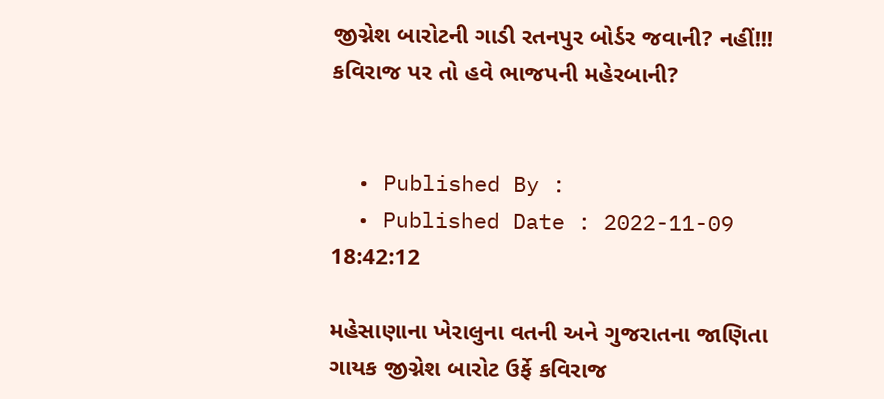જીગ્નેશ બારોટની ગાડી રતનપુર બોર્ડર જવાની? નહીં!!! કવિરાજ પર તો હવે ભાજપની મહેરબાની?


  • Published By :
  • Published Date : 2022-11-09 18:42:12

મહેસાણાના ખેરાલુના વતની અને ગુજરાતના જાણિતા ગાયક જીગ્નેશ બારોટ ઉર્ફે કવિરાજ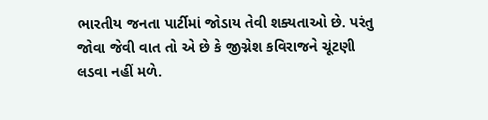ભારતીય જનતા પાર્ટીમાં જોડાય તેવી શક્યતાઓ છે. પરંતુ જોવા જેવી વાત તો એ છે કે જીગ્નેશ કવિરાજને ચૂંટણી લડવા નહીં મળે.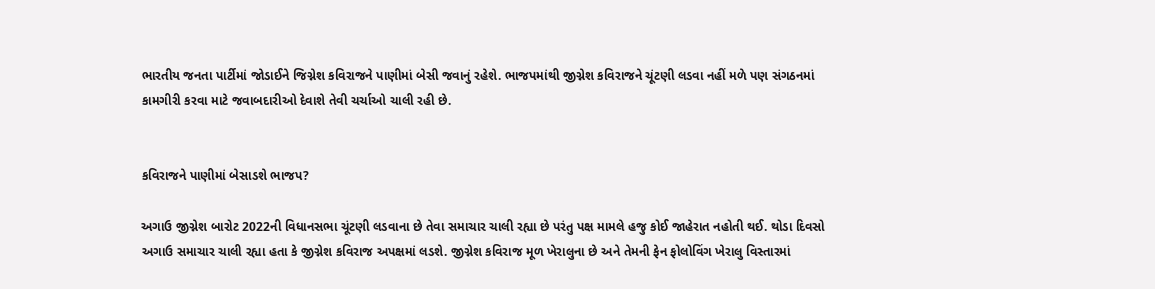ભારતીય જનતા પાર્ટીમાં જોડાઈને જિગ્નેશ કવિરાજને પાણીમાં બેસી જવાનું રહેશે. ભાજપમાંથી જીગ્નેશ કવિરાજને ચૂંટણી લડવા નહીં મળે પણ સંગઠનમાં કામગીરી કરવા માટે જવાબદારીઓ દેવાશે તેવી ચર્ચાઓ ચાલી રહી છે.


કવિરાજને પાણીમાં બેસાડશે ભાજપ?

અગાઉ જીગ્નેશ બારોટ 2022ની વિધાનસભા ચૂંટણી લડવાના છે તેવા સમાચાર ચાલી રહ્યા છે પરંતુ પક્ષ મામલે હજુ કોઈ જાહેરાત નહોતી થઈ. થોડા દિવસો અગાઉ સમાચાર ચાલી રહ્યા હતા કે જીગ્નેશ કવિરાજ અપક્ષમાં લડશે. જીગ્નેશ કવિરાજ મૂળ ખેરાલુના છે અને તેમની ફેન ફોલોવિંગ ખેરાલુ વિસ્તારમાં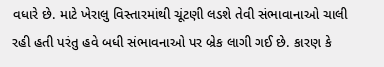વધારે છે. માટે ખેરાલુ વિસ્તારમાંથી ચૂંટણી લડશે તેવી સંભાવાનાઓ ચાલી રહી હતી પરંતુ હવે બધી સંભાવનાઓ પર બ્રેક લાગી ગઈ છે. કારણ કે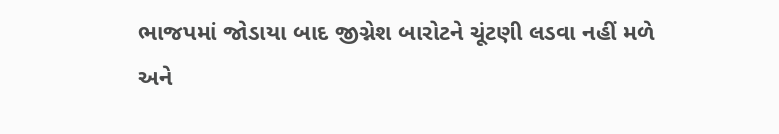ભાજપમાં જોડાયા બાદ જીગ્નેશ બારોટને ચૂંટણી લડવા નહીં મળે અને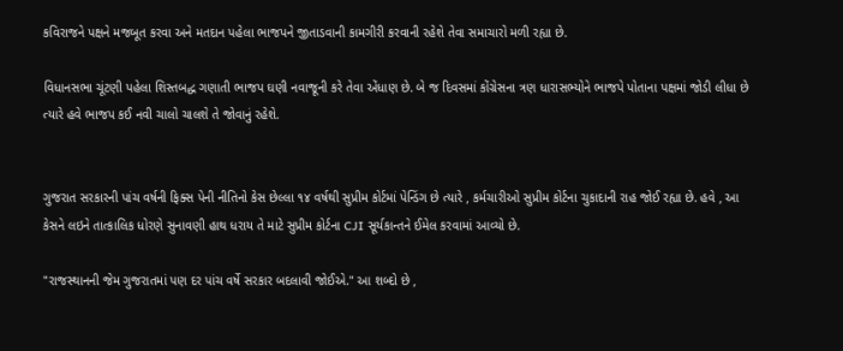કવિરાજને પક્ષને મજબૂત કરવા અને મતદાન પહેલા ભાજપને જીતાડવાની કામગીરી કરવાની રહેશે તેવા સમાચારો મળી રહ્યા છે.

વિધાનસભા ચૂંટણી પહેલા શિસ્તબદ્ધ ગણાતી ભાજપ ઘણી નવાજૂની કરે તેવા એંધાણ છે. બે જ દિવસમાં કોંગ્રેસના ત્રણ ધારાસભ્યોને ભાજપે પોતાના પક્ષમાં જોડી લીધા છે ત્યારે હવે ભાજપ કઈ નવી ચાલો ચાલશે તે જોવાનું રહેશે.


ગુજરાત સરકારની પાંચ વર્ષની ફિક્સ પેની નીતિનો કેસ છેલ્લા ૧૪ વર્ષથી સુપ્રીમ કોર્ટમાં પેન્ડિંગ છે ત્યારે , કર્મચારીઓ સુપ્રીમ કોર્ટના ચુકાદાની રાહ જોઈ રહ્યા છે. હવે , આ કેસને લઇને તાત્કાલિક ધોરણે સુનાવણી હાથ ધરાય તે માટે સુપ્રીમ કોર્ટના CJI સૂર્યકાન્તને ઈમેલ કરવામાં આવ્યો છે.

"રાજસ્થાનની જેમ ગુજરાતમાં પણ દર પાંચ વર્ષે સરકાર બદલાવી જોઈએ." આ શબ્દો છે ,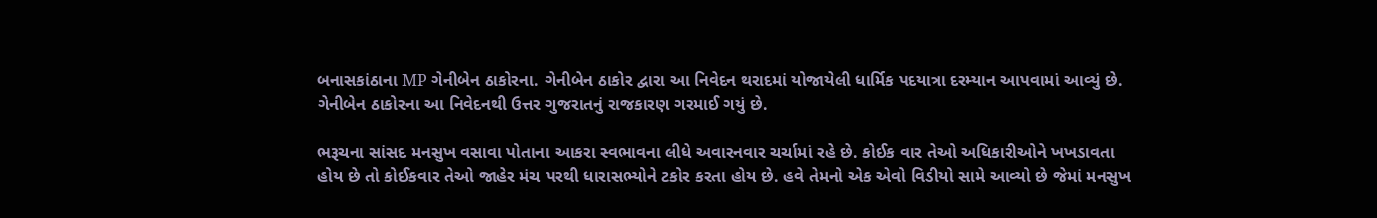બનાસકાંઠાના MP ગેનીબેન ઠાકોરના. ગેનીબેન ઠાકોર દ્વારા આ નિવેદન થરાદમાં યોજાયેલી ધાર્મિક પદયાત્રા દરમ્યાન આપવામાં આવ્યું છે. ગેનીબેન ઠાકોરના આ નિવેદનથી ઉત્તર ગુજરાતનું રાજકારણ ગરમાઈ ગયું છે.

ભરૂચના સાંસદ મનસુખ વસાવા પોતાના આકરા સ્વભાવના લીધે અવારનવાર ચર્ચામાં રહે છે. કોઈક વાર તેઓ અધિકારીઓને ખખડાવતા હોય છે તો કોઈકવાર તેઓ જાહેર મંચ પરથી ધારાસભ્યોને ટકોર કરતા હોય છે. હવે તેમનો એક એવો વિડીયો સામે આવ્યો છે જેમાં મનસુખ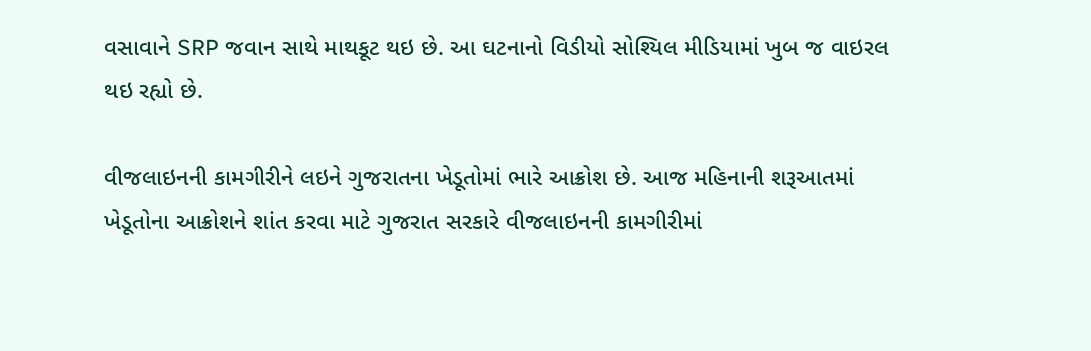વસાવાને SRP જવાન સાથે માથકૂટ થઇ છે. આ ઘટનાનો વિડીયો સોશ્યિલ મીડિયામાં ખુબ જ વાઇરલ થઇ રહ્યો છે.

વીજલાઇનની કામગીરીને લઇને ગુજરાતના ખેડૂતોમાં ભારે આક્રોશ છે. આજ મહિનાની શરૂઆતમાં ખેડૂતોના આક્રોશને શાંત કરવા માટે ગુજરાત સરકારે વીજલાઇનની કામગીરીમાં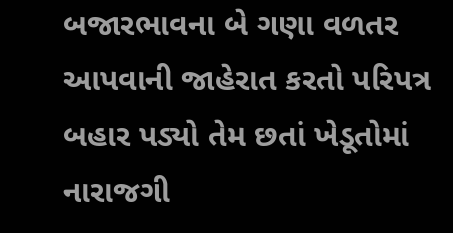બજારભાવના બે ગણા વળતર આપવાની જાહેરાત કરતો પરિપત્ર બહાર પડ્યો તેમ છતાં ખેડૂતોમાં નારાજગી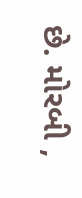છે. મોરબી ,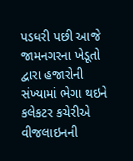પડધરી પછી આજે જામનગરના ખેડૂતો દ્વારા હજારોની સંખ્યામાં ભેગા થઇને કલેકટર કચેરીએ વીજલાઇનની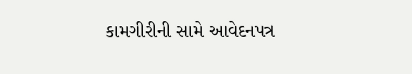કામગીરીની સામે આવેદનપત્ર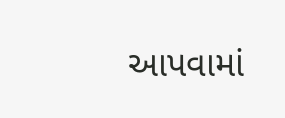આપવામાં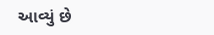આવ્યું છે